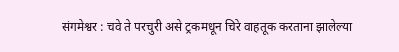संगमेश्वर : चवे ते परचुरी असे ट्रकमधून चिरे वाहतूक करताना झालेल्या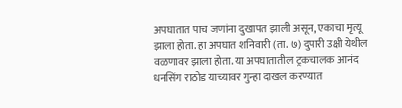अपघातात पाच जणांना दुखापत झाली असून, एकाचा मृत्यू झाला होता. हा अपघात शनिवारी (ता. ७) दुपारी उक्षी येथील वळणावर झाला होता. या अपघातातील ट्रकचालक आनंद धनसिंग राठोड याच्यावर गुन्हा दाखल करण्यात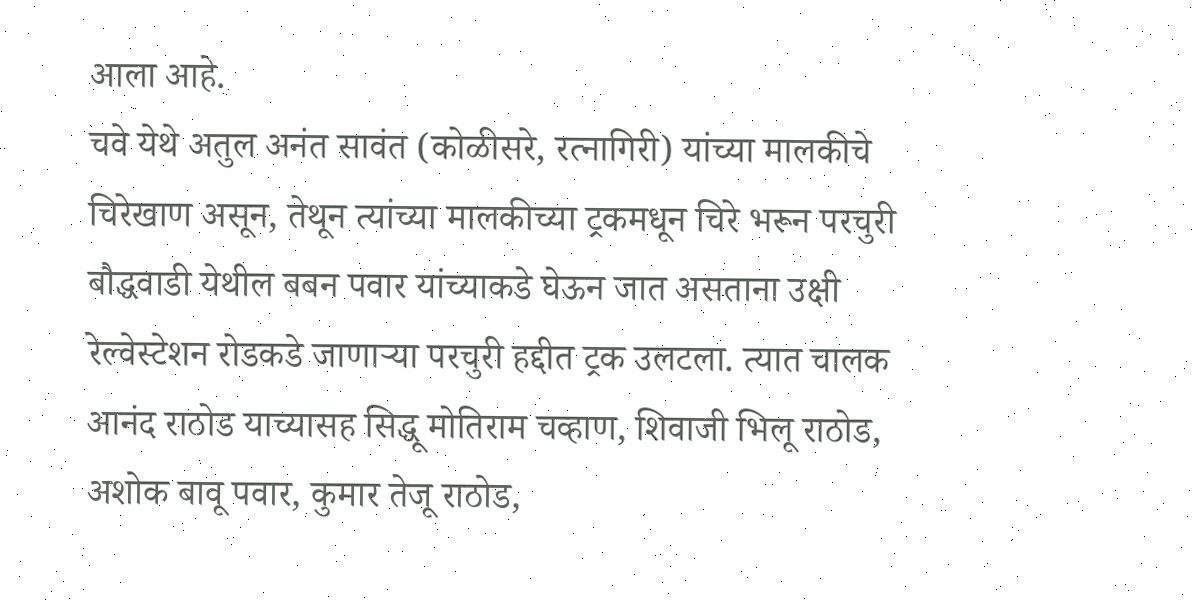आला आहे.
चवे येथे अतुल अनंत सावंत (कोळीसरे, रत्नागिरी) यांच्या मालकीचे चिरेखाण असून, तेथून त्यांच्या मालकीच्या ट्रकमधून चिरे भरून परचुरी बौद्धवाडी येथील बबन पवार यांच्याकडे घेऊन जात असताना उक्षी रेल्वेस्टेशन रोडकडे जाणाऱ्या परचुरी हद्दीत ट्रक उलटला. त्यात चालक आनंद राठोड याच्यासह सिद्धू मोतिराम चव्हाण, शिवाजी भिलू राठोड, अशोक बावू पवार, कुमार तेजू राठोड,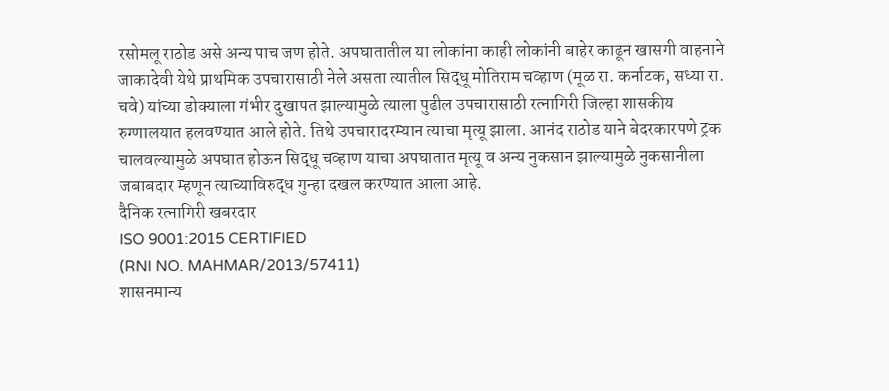रसोमलू राठोड असे अन्य पाच जण होते. अपघातातील या लोकांना काही लोकांनी बाहेर काढून खासगी वाहनाने जाकादेवी येथे प्राथमिक उपचारासाठी नेले असता त्यातील सिद्धू मोतिराम चव्हाण (मूळ रा. कर्नाटक, सध्या रा. चवे) यांच्या डोक्याला गंभीर दुखापत झाल्यामुळे त्याला पुढील उपचारासाठी रत्नागिरी जिल्हा शासकीय रुग्णालयात हलवण्यात आले होते. तिथे उपचारादरम्यान त्याचा मृत्यू झाला. आनंद राठोड याने बेदरकारपणे ट्रक चालवल्यामुळे अपघात होऊन सिद्धू चव्हाण याचा अपघातात मृत्यू व अन्य नुकसान झाल्यामुळे नुकसानीला जबाबदार म्हणून त्याच्याविरुद्ध गुन्हा दखल करण्यात आला आहे.
दैनिक रत्नागिरी खबरदार
ISO 9001:2015 CERTIFIED
(RNI NO. MAHMAR/2013/57411)
शासनमान्य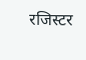रजिस्टर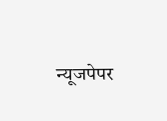न्यूजपेपर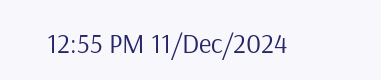12:55 PM 11/Dec/2024